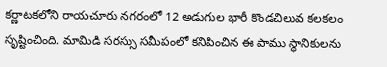కర్ణాటకలోని రాయచూరు నగరంలో 12 అడుగుల భారీ కొండచిలువ కలకలం సృష్టించింది. మామిడి సరస్సు సమీపంలో కనిపించిన ఈ పాము స్థానికులను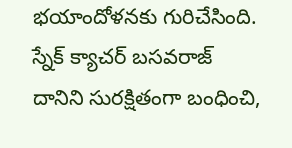భయాందోళనకు గురిచేసింది. స్నేక్ క్యాచర్ బసవరాజ్ దానిని సురక్షితంగా బంధించి,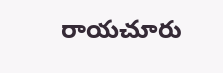రాయచూరు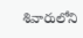శివారులోని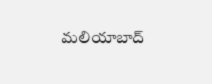మలియాబాద్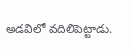అడవిలో వదిలిపెట్టాడు.